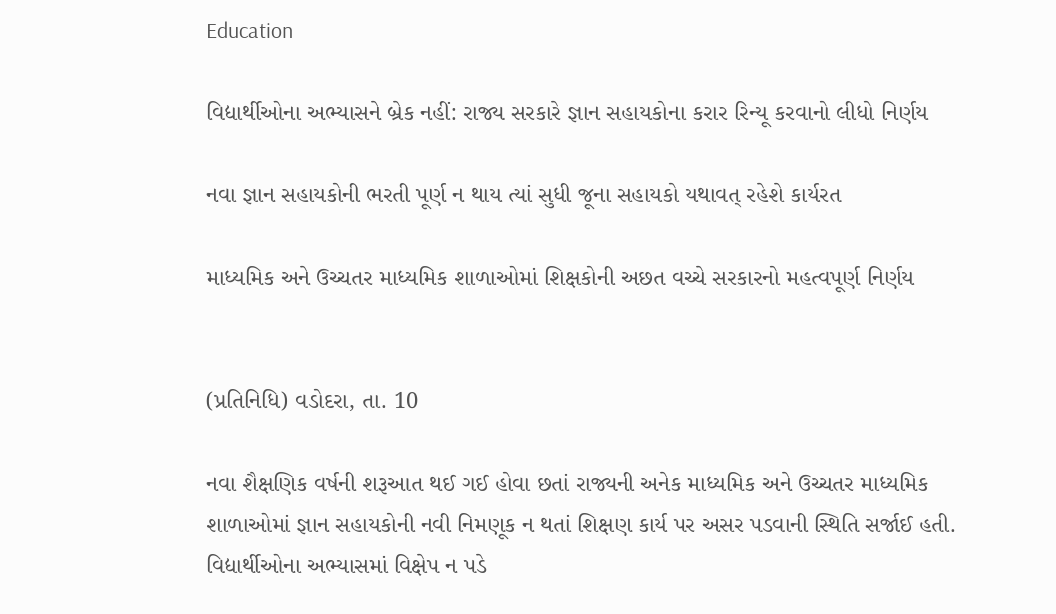Education

વિદ્યાર્થીઓના અભ્યાસને બ્રેક નહીં: રાજ્ય સરકારે જ્ઞાન સહાયકોના કરાર રિન્યૂ કરવાનો લીધો નિર્ણય

નવા જ્ઞાન સહાયકોની ભરતી પૂર્ણ ન થાય ત્યાં સુધી જૂના સહાયકો યથાવત્ રહેશે કાર્યરત

માધ્યમિક અને ઉચ્ચતર માધ્યમિક શાળાઓમાં શિક્ષકોની અછત વચ્ચે સરકારનો મહત્વપૂર્ણ નિર્ણય


(પ્રતિનિધિ) વડોદરા, તા. 10

નવા શૈક્ષણિક વર્ષની શરૂઆત થઈ ગઈ હોવા છતાં રાજ્યની અનેક માધ્યમિક અને ઉચ્ચતર માધ્યમિક શાળાઓમાં જ્ઞાન સહાયકોની નવી નિમણૂક ન થતાં શિક્ષણ કાર્ય પર અસર પડવાની સ્થિતિ સર્જાઈ હતી. વિદ્યાર્થીઓના અભ્યાસમાં વિક્ષેપ ન પડે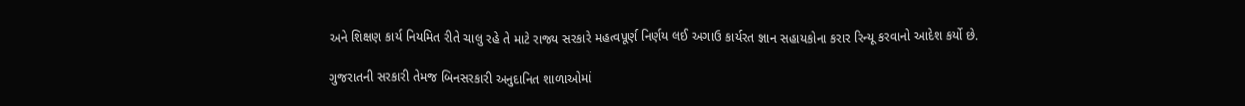અને શિક્ષણ કાર્ય નિયમિત રીતે ચાલુ રહે તે માટે રાજ્ય સરકારે મહત્વપૂર્ણ નિર્ણય લઈ અગાઉ કાર્યરત જ્ઞાન સહાયકોના કરાર રિન્યૂ કરવાનો આદેશ કર્યો છે.

ગુજરાતની સરકારી તેમજ બિનસરકારી અનુદાનિત શાળાઓમાં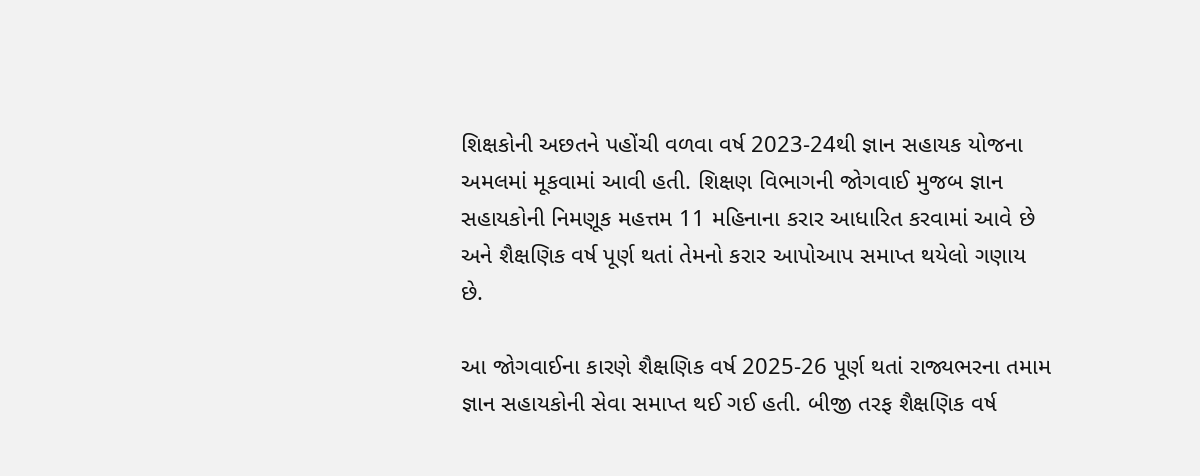શિક્ષકોની અછતને પહોંચી વળવા વર્ષ 2023-24થી જ્ઞાન સહાયક યોજના અમલમાં મૂકવામાં આવી હતી. શિક્ષણ વિભાગની જોગવાઈ મુજબ જ્ઞાન સહાયકોની નિમણૂક મહત્તમ 11 મહિનાના કરાર આધારિત કરવામાં આવે છે અને શૈક્ષણિક વર્ષ પૂર્ણ થતાં તેમનો કરાર આપોઆપ સમાપ્ત થયેલો ગણાય છે.

આ જોગવાઈના કારણે શૈક્ષણિક વર્ષ 2025-26 પૂર્ણ થતાં રાજ્યભરના તમામ જ્ઞાન સહાયકોની સેવા સમાપ્ત થઈ ગઈ હતી. બીજી તરફ શૈક્ષણિક વર્ષ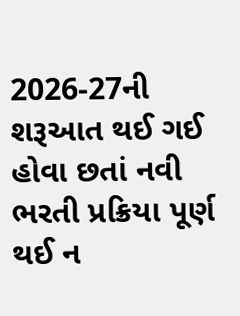2026-27ની શરૂઆત થઈ ગઈ હોવા છતાં નવી ભરતી પ્રક્રિયા પૂર્ણ થઈ ન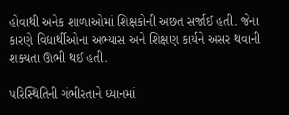હોવાથી અનેક શાળાઓમાં શિક્ષકોની અછત સર્જાઈ હતી. જેના કારણે વિદ્યાર્થીઓના અભ્યાસ અને શિક્ષણ કાર્યને અસર થવાની શક્યતા ઊભી થઈ હતી.

પરિસ્થિતિની ગંભીરતાને ધ્યાનમાં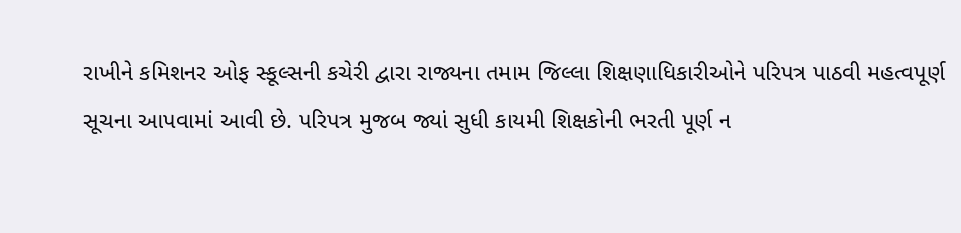રાખીને કમિશનર ઓફ સ્કૂલ્સની કચેરી દ્વારા રાજ્યના તમામ જિલ્લા શિક્ષણાધિકારીઓને પરિપત્ર પાઠવી મહત્વપૂર્ણ સૂચના આપવામાં આવી છે. પરિપત્ર મુજબ જ્યાં સુધી કાયમી શિક્ષકોની ભરતી પૂર્ણ ન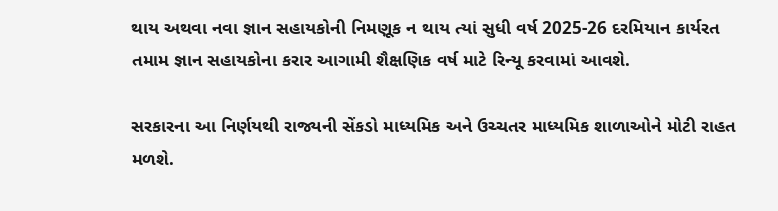થાય અથવા નવા જ્ઞાન સહાયકોની નિમણૂક ન થાય ત્યાં સુધી વર્ષ 2025-26 દરમિયાન કાર્યરત તમામ જ્ઞાન સહાયકોના કરાર આગામી શૈક્ષણિક વર્ષ માટે રિન્યૂ કરવામાં આવશે.

સરકારના આ નિર્ણયથી રાજ્યની સેંકડો માધ્યમિક અને ઉચ્ચતર માધ્યમિક શાળાઓને મોટી રાહત મળશે.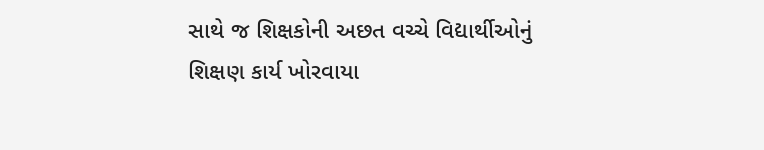સાથે જ શિક્ષકોની અછત વચ્ચે વિદ્યાર્થીઓનું શિક્ષણ કાર્ય ખોરવાયા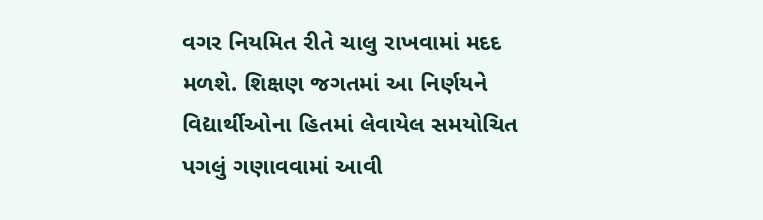વગર નિયમિત રીતે ચાલુ રાખવામાં મદદ મળશે. શિક્ષણ જગતમાં આ નિર્ણયને વિદ્યાર્થીઓના હિતમાં લેવાયેલ સમયોચિત પગલું ગણાવવામાં આવી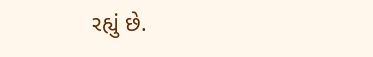રહ્યું છે.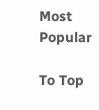Most Popular

To Top